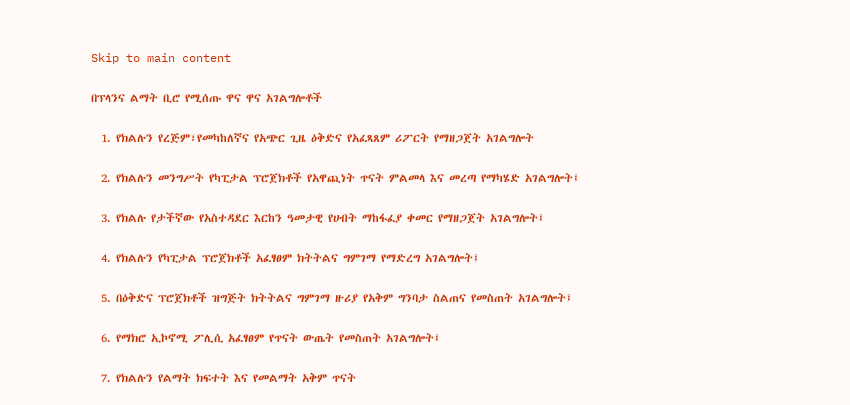Skip to main content

በፕላንና ልማት ቢሮ የሚሰጡ ዋና ዋና አገልግሎቶች

  1. የክልሉን የረጅም፣የመካከለኛና የአጭር ጊዜ ዕቅድና የአፈጻጸም ሪፖርት የማዘጋጀት አገልግሎት

  2. የክልሉን መንግሥት የካፒታል ፕሮጀክቶች የአዋጪነት ጥናት ምልመላ እና መረጣ የማካሄድ አገልግሎት፤

  3. የክልሉ የታችኛው የአስተዳደር እርከን ዓመታዊ የሀብት ማከፋፈያ ቀመር የማዘጋጀት አገልግሎት፤

  4. የክልሉን የካፒታል ፕሮጀክቶች አፈፃፀም ክትትልና ግምገማ የማድረግ አገልግሎት፤

  5. በዕቅድና ፕሮጀክቶች ዝግጅት ክትትልና ግምገማ ዙሪያ የአቅም ግንባታ ስልጠና የመስጠት አገልግሎት፤

  6. የማክሮ ኢኮኖሚ ፖሊሲ አፈፃፀም የጥናት ውጤት የመስጠት አገልግሎት፤

  7. የክልሉን የልማት ክፍተት እና የመልማት አቅም ጥናት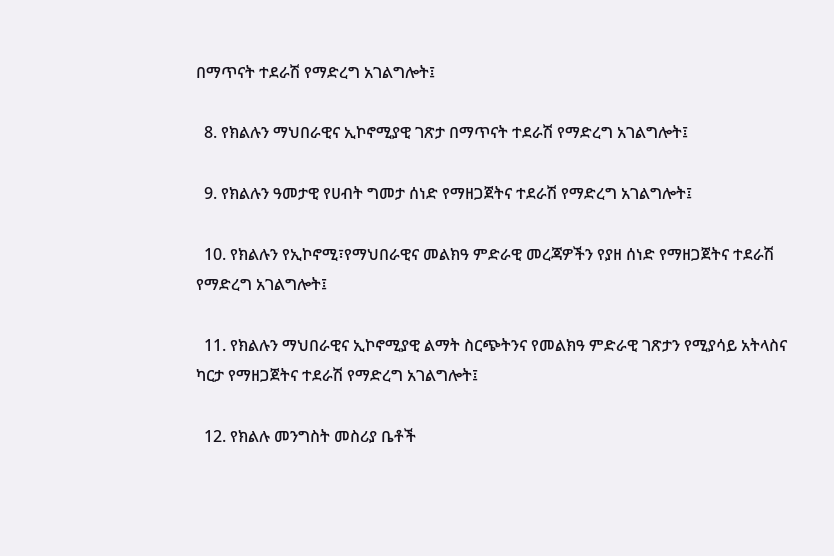በማጥናት ተደራሽ የማድረግ አገልግሎት፤

  8. የክልሉን ማህበራዊና ኢኮኖሚያዊ ገጽታ በማጥናት ተደራሽ የማድረግ አገልግሎት፤

  9. የክልሉን ዓመታዊ የሀብት ግመታ ሰነድ የማዘጋጀትና ተደራሽ የማድረግ አገልግሎት፤

  10. የክልሉን የኢኮኖሚ፣የማህበራዊና መልክዓ ምድራዊ መረጃዎችን የያዘ ሰነድ የማዘጋጀትና ተደራሽ የማድረግ አገልግሎት፤

  11. የክልሉን ማህበራዊና ኢኮኖሚያዊ ልማት ስርጭትንና የመልክዓ ምድራዊ ገጽታን የሚያሳይ አትላስና ካርታ የማዘጋጀትና ተደራሽ የማድረግ አገልግሎት፤

  12. የክልሉ መንግስት መስሪያ ቤቶች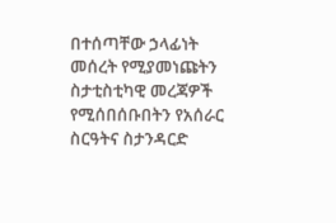በተሰጣቸው ኃላፊነት መሰረት የሚያመነጩትን ስታቲስቲካዊ መረጃዎች የሚሰበሰቡበትን የአሰራር ስርዓትና ስታንዳርድ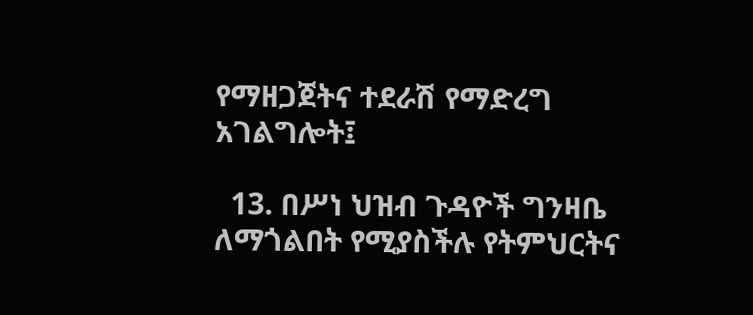የማዘጋጀትና ተደራሽ የማድረግ አገልግሎት፤

  13. በሥነ ህዝብ ጉዳዮች ግንዛቤ ለማጎልበት የሚያስችሉ የትምህርትና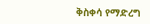ቅስቀሳ የማድረግ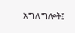አግለግሎት፤